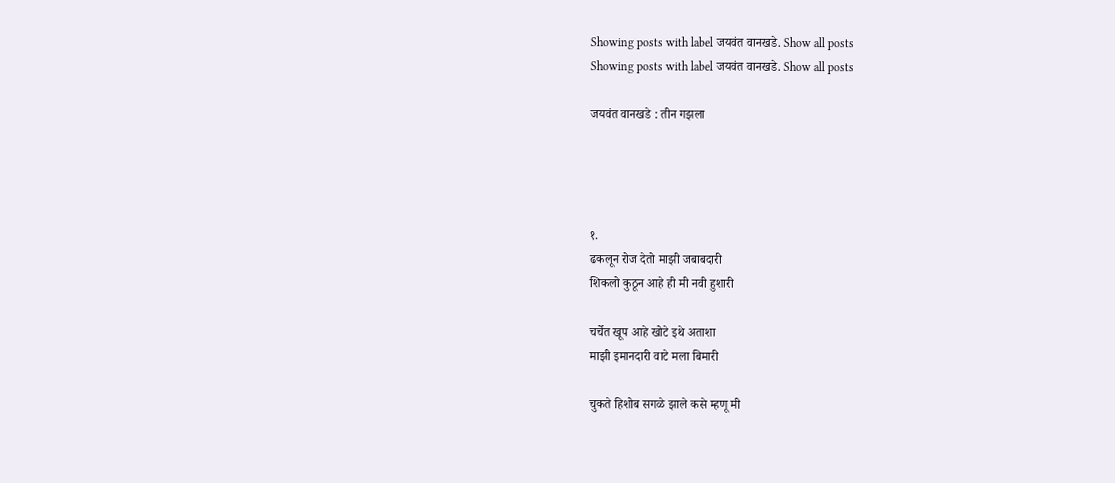Showing posts with label जयवंत वानखडे. Show all posts
Showing posts with label जयवंत वानखडे. Show all posts

जयवंत वानखडे : तीन गझला




१.
ढकलून रोज देतो माझी जबाबदारी
शिकलो कुठून आहे ही मी नवी हुशारी

चर्चेत खूप आहे खोटे इथे अताशा
माझी इमानदारी वाटे मला बिमारी

चुकते हिशोब सगळे झाले कसे म्हणू मी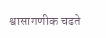श्वासागणीक चढते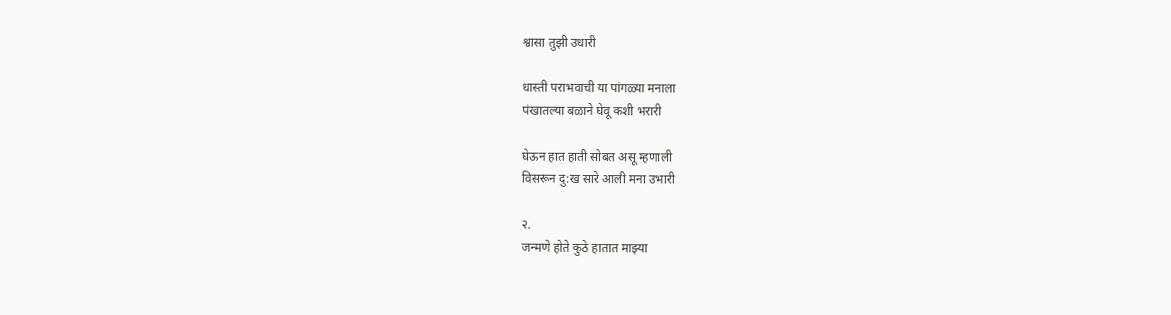श्वासा तुझी उधारी

धास्ती पराभवाची या पांगळ्या मनाला
पंखातल्या बळाने घेवू कशी भरारी

घेऊन हात हाती सोबत असू म्हणाली
विसरून दु:ख सारे आली मना उभारी

२.
जन्मणे होते कुठे हातात माझ्या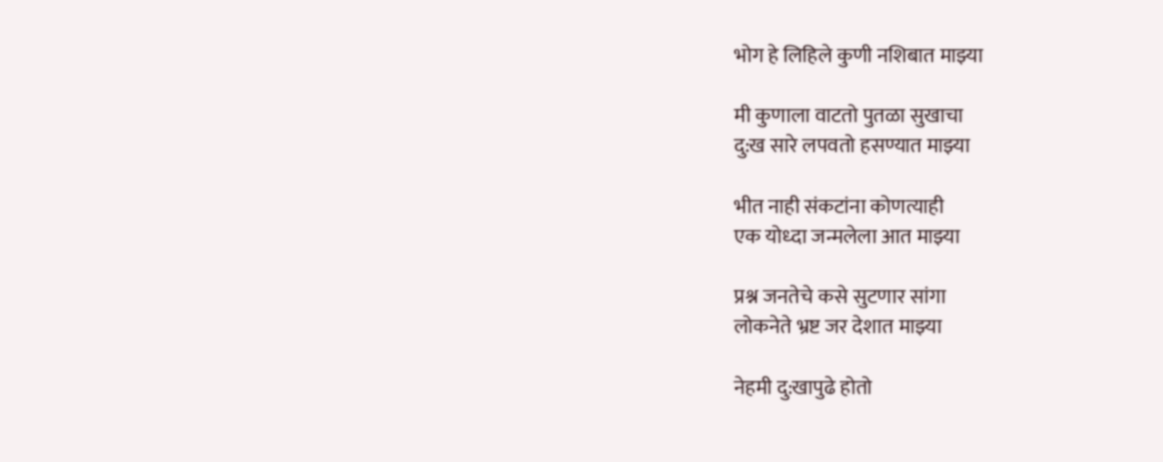भोग हे लिहिले कुणी नशिबात माझ्या

मी कुणाला वाटतो पुतळा सुखाचा
दु:ख सारे लपवतो हसण्यात माझ्या

भीत नाही संकटांना कोणत्याही
एक योध्दा जन्मलेला आत माझ्या

प्रश्न जनतेचे कसे सुटणार सांगा
लोकनेते भ्रष्ट जर देशात माझ्या

नेहमी दु:खापुढे होतो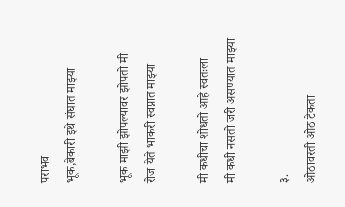पराभव
भूक,बेकारी इथे संघात माझ्या

भूक माझी झोपल्यावर झोपतो मी
रोज येते भाकरी स्वप्नात माझ्या

मी कधीचा शोधतो आहे स्वतःला
मी कधी नसतो जरी असण्यात माझ्या

३.
ओठावरती ओठ टेकता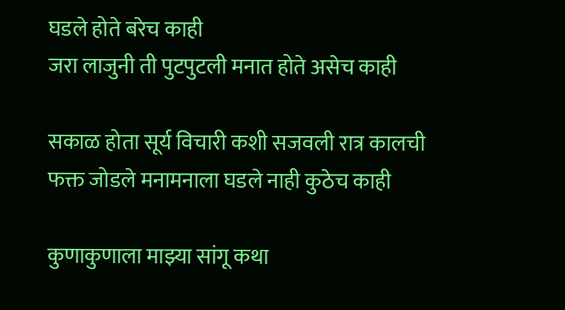घडले होते बरेच काही
जरा लाजुनी ती पुटपुटली मनात होते असेच काही

सकाळ होता सूर्य विचारी कशी सजवली रात्र कालची
फक्त जोडले मनामनाला घडले नाही कुठेच काही

कुणाकुणाला माझ्या सांगू कथा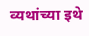व्यथांच्या इथे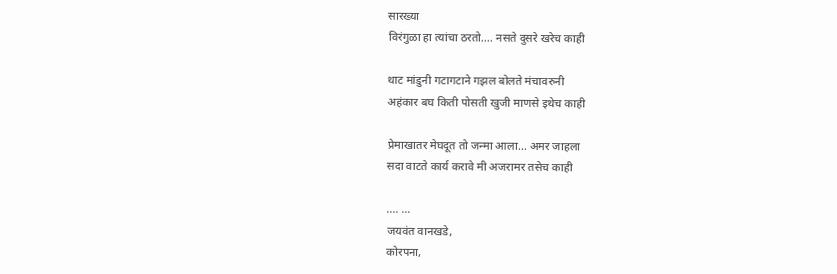सारख्या
विरंगुळा हा त्यांचा ठरतो.... नसते दुसरे खरेच काही

थाट मांडुनी गटागटाने गझल बोलते मंचावरुनी
अहंकार बघ किती पोसती खुजी माणसे इथेच काही

प्रेमाखातर मेघदूत तो जन्मा आला... अमर जाहला
सदा वाटते कार्य करावे मी अजरामर तसेच काही

.... ...
जयवंत वानखडे,
कोरपना,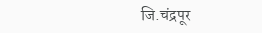जि.चंद्रपूर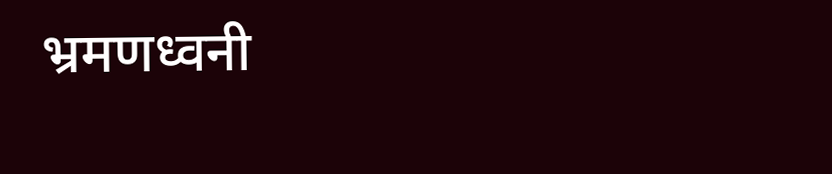भ्रमणध्वनी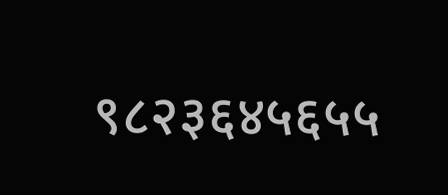९८२३६४५६५५